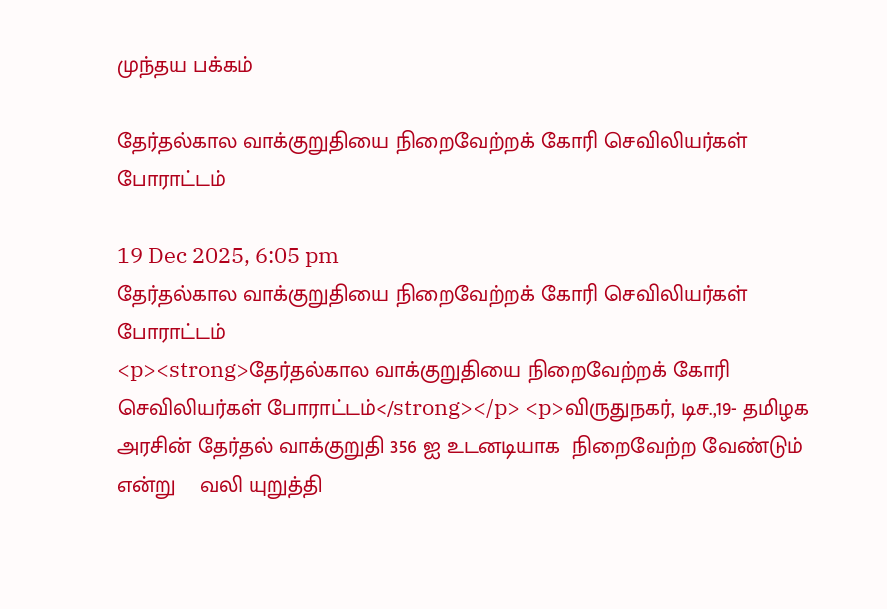முந்தய பக்கம்

தேர்தல்கால வாக்குறுதியை நிறைவேற்றக் கோரி செவிலியர்கள் போராட்டம்

19 Dec 2025, 6:05 pm
தேர்தல்கால வாக்குறுதியை நிறைவேற்றக் கோரி செவிலியர்கள் போராட்டம்
<p><strong>தேர்தல்கால வாக்குறுதியை நிறைவேற்றக் கோரி செவிலியர்கள் போராட்டம்</strong></p> <p>விருதுநகர், டிச.,19- தமிழக அரசின் தேர்தல் வாக்குறுதி 356 ஐ உடனடியாக  நிறைவேற்ற வேண்டும் என்று    வலி யுறுத்தி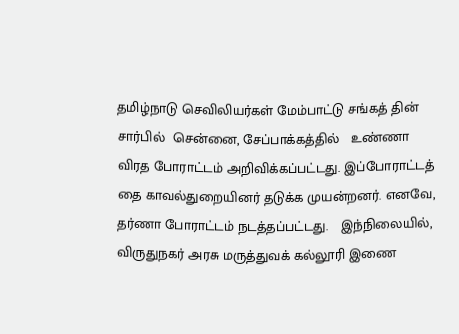தமிழ்நாடு செவிலியர்கள் மேம்பாட்டு சங்கத் தின் சார்பில்  சென்னை, சேப்பாக்கத்தில்   உண்ணா விரத போராட்டம் அறிவிக்கப்பட்டது. இப்போராட்டத் தை காவல்துறையினர் தடுக்க முயன்றனர். எனவே,    தர்ணா போராட்டம் நடத்தப்பட்டது.   இந்நிலையில், விருதுநகர் அரசு மருத்துவக் கல்லூரி இணை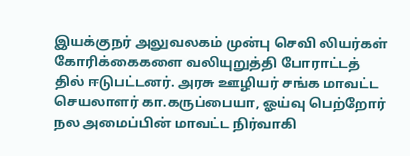இயக்குநர் அலுவலகம் முன்பு செவி லியர்கள் கோரிக்கைகளை வலியுறுத்தி போராட்டத் தில் ஈடுபட்டனர். அரசு ஊழியர் சங்க மாவட்ட செயலாளர் கா.கருப்பையா, ஓய்வு பெற்றோர் நல அமைப்பின் மாவட்ட நிர்வாகி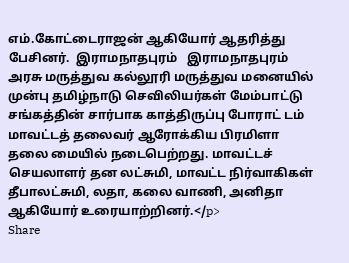எம்.கோட்டைராஜன் ஆகியோர் ஆதரித்து பேசினர்.  இராமநாதபுரம்   இராமநாதபுரம் அரசு மருத்துவ கல்லூரி மருத்துவ மனையில் முன்பு தமிழ்நாடு செவிலியர்கள் மேம்பாட்டு சங்கத்தின் சார்பாக காத்திருப்பு போராட் டம் மாவட்டத் தலைவர் ஆரோக்கிய பிரமிளா தலை மையில் நடைபெற்றது. மாவட்டச் செயலாளர் தன லட்சுமி, மாவட்ட நிர்வாகிகள் தீபாலட்சுமி, லதா, கலை வாணி, அனிதா ஆகியோர் உரையாற்றினர்.</p>
Share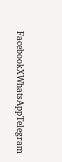FacebookXWhatsAppTelegram